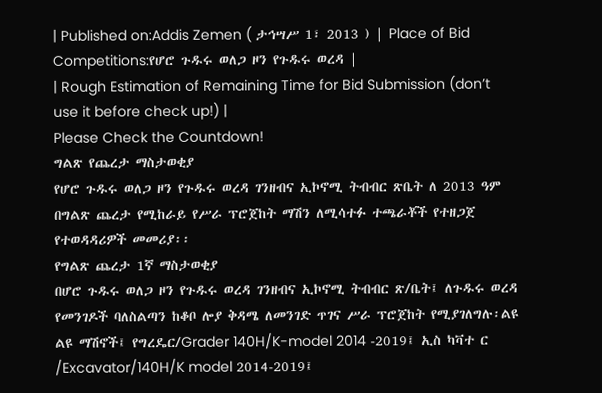| Published on:Addis Zemen ( ታኅሣሥ 1፣ 2013 ) | Place of Bid Competitions:የሆሮ ጉዱሩ ወለጋ ዞን የጉዱሩ ወረዳ |
| Rough Estimation of Remaining Time for Bid Submission (don’t use it before check up!) |
Please Check the Countdown!
ግልጽ የጨረታ ማስታወቂያ
የሆሮ ጉዱሩ ወለጋ ዞን የጉዱሩ ወረዳ ገንዘብና ኢኮኖሚ ትብብር ጽቤት ለ 2013 ዓም በግልጽ ጨረታ የሚከራይ የሥራ ፕሮጀከት ማሽን ለሚሳተፉ ተጫራቾች የተዘጋጀ የተወዳዳሪዎች መመሪያ፡፡
የግልጽ ጨረታ 1ኛ ማስታወቂያ
በሆሮ ጉዱሩ ወለጋ ዞን የጉዱሩ ወረዳ ገንዘብና ኢኮኖሚ ትብብር ጽ/ቤት፤ ለጉዱሩ ወረዳ የመንገዶች ባለስልጣን ከቆቦ ሎያ ቅዳሜ ለመንገድ ጥገና ሥራ ፕሮጀከት የሚያገለግሉ፡ልዩ ልዩ ማሽኖች፤ የግረዴር/Grader 140H/K-model 2014 -2019፤ ኢስ ካቫተ ር /Excavator/140H/K model 2014-2019፤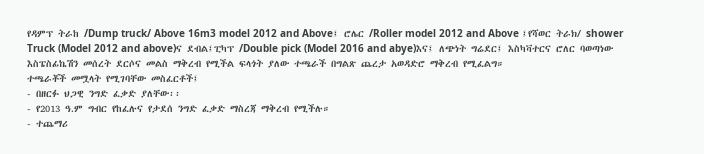የዳምፕ ትራከ /Dump truck/ Above 16m3 model 2012 and Above፤ ሮሌር /Roller model 2012 and Above ፤የሻወር ትራክ/ shower Truck (Model 2012 and above)ና ደብል፤ፒካፕ /Double pick (Model 2016 and abye)እና፤ ለጭነት ግሬደር፤ እስካቫተርና ሮለር ባወጣነው እስፔስፊኬሽን መሰረት ደርሶና መልስ ማቅረብ የሚችል ፍላጎት ያለው ተጫራች በግልጽ ጨረታ አወዳድሮ ማቅረብ የሚፈልግ።
ተጫራቾች መሟላት የሚገባቸው መስፈርቶች፤
- በዘርፉ ህጋዊ ንግድ ፈቃድ ያለቸው፡፡
- የ2013 ዓ.ም ግብር የከፈሉና የታደሰ ንግድ ፈቃድ ማስረጃ ማቅረብ የሚችሉ።
- ተጨማሪ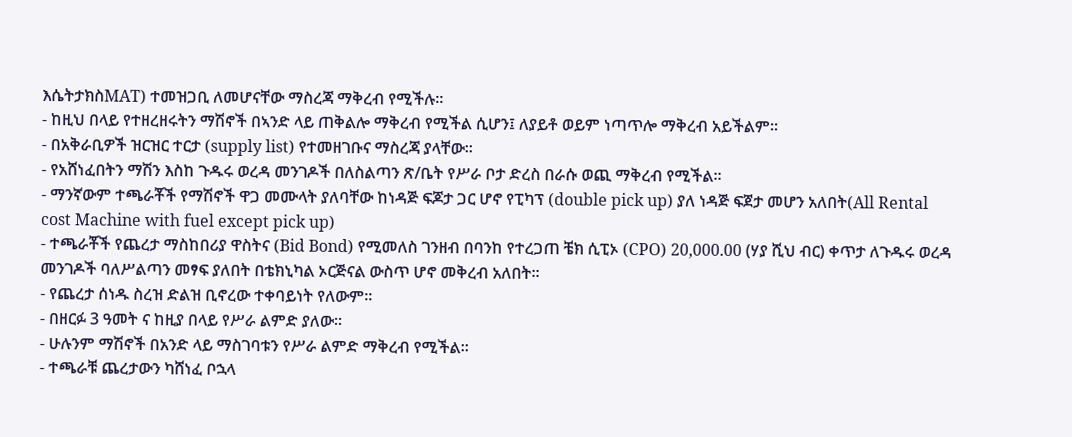እሴትታክስMAT) ተመዝጋቢ ለመሆናቸው ማስረጃ ማቅረብ የሚችሉ።
- ከዚህ በላይ የተዘረዘሩትን ማሽኖች በኣንድ ላይ ጠቅልሎ ማቅረብ የሚችል ሲሆን፤ ለያይቶ ወይም ነጣጥሎ ማቅረብ አይችልም፡፡
- በአቅራቢዎች ዝርዝር ተርታ (supply list) የተመዘገቡና ማስረጃ ያላቸው፡፡
- የአሸነፈበትን ማሽን እስከ ጉዱሩ ወረዳ መንገዶች በለስልጣን ጽ/ቤት የሥራ ቦታ ድረስ በራሱ ወጪ ማቅረብ የሚችል፡፡
- ማንኛውም ተጫራቾች የማሽኖች ዋጋ መሙላት ያለባቸው ከነዳጅ ፍጆታ ጋር ሆኖ የፒካፕ (double pick up) ያለ ነዳጅ ፍጀታ መሆን አለበት(All Rental cost Machine with fuel except pick up)
- ተጫራቾች የጨረታ ማስከበሪያ ዋስትና (Bid Bond) የሚመለስ ገንዘብ በባንከ የተረጋጠ ቼክ ሲፒኦ (CPO) 20,000.00 (ሃያ ሺህ ብር) ቀጥታ ለጉዱሩ ወረዳ መንገዶች ባለሥልጣን መፃፍ ያለበት በቴክኒካል ኦርጅናል ውስጥ ሆኖ መቅረብ አለበት፡፡
- የጨረታ ሰነዱ ስረዝ ድልዝ ቢኖረው ተቀባይነት የለውም፡፡
- በዘርፉ 3 ዓመት ና ከዚያ በላይ የሥራ ልምድ ያለው፡፡
- ሁሉንም ማሽኖች በአንድ ላይ ማስገባቱን የሥራ ልምድ ማቅረብ የሚችል፡፡
- ተጫራቹ ጨረታውን ካሸነፈ ቦኋላ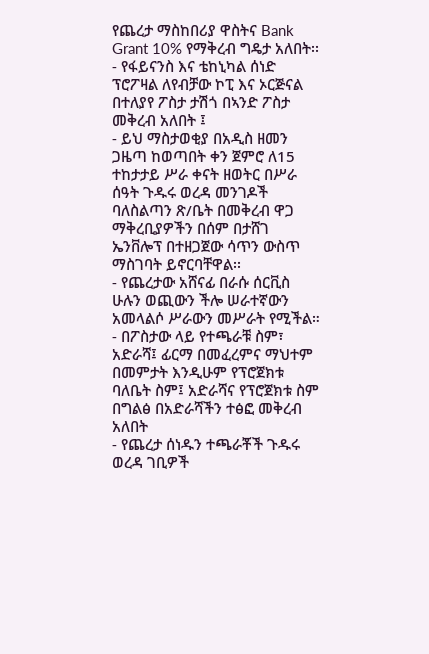የጨረታ ማስከበሪያ ዋስትና Bank Grant 10% የማቅረብ ግዴታ አለበት፡፡
- የፋይናንስ እና ቴከኒካል ሰነድ ፕሮፖዛል ለየብቻው ኮፒ እና ኦርጅናል በተለያየ ፖስታ ታሽጎ በኣንድ ፖስታ መቅረብ አለበት ፤
- ይህ ማስታወቂያ በአዲስ ዘመን ጋዜጣ ከወጣበት ቀን ጀምሮ ለ15 ተከታታይ ሥራ ቀናት ዘወትር በሥራ ሰዓት ጉዱሩ ወረዳ መንገዶች ባለስልጣን ጽ/ቤት በመቅረብ ዋጋ ማቅረቢያዎችን በሰም በታሸገ ኤንቨሎፕ በተዘጋጀው ሳጥን ውስጥ ማስገባት ይኖርባቸዋል፡፡
- የጨረታው አሸናፊ በራሱ ሰርቪስ ሁሉን ወጪውን ችሎ ሠራተኛውን አመላልሶ ሥራውን መሥራት የሚችል።
- በፖስታው ላይ የተጫራቹ ስም፣ አድራሻ፤ ፊርማ በመፈረምና ማህተም በመምታት እንዲሁም የፕሮጀክቱ ባለቤት ስም፤ አድራሻና የፕሮጀክቱ ስም በግልፅ በአድራሻችን ተፅፎ መቅረብ አለበት
- የጨረታ ሰነዱን ተጫራቾች ጉዱሩ ወረዳ ገቢዎች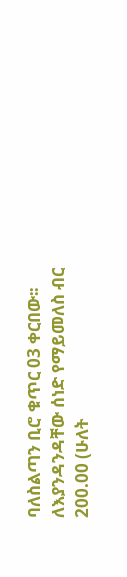ባለስልጣን ቢሮ ቁጥር 03 ቀርበው፡፡ ለእያንዳንዳቸው ሰነድ የማይመለስ ብር 200.00 (ሁለት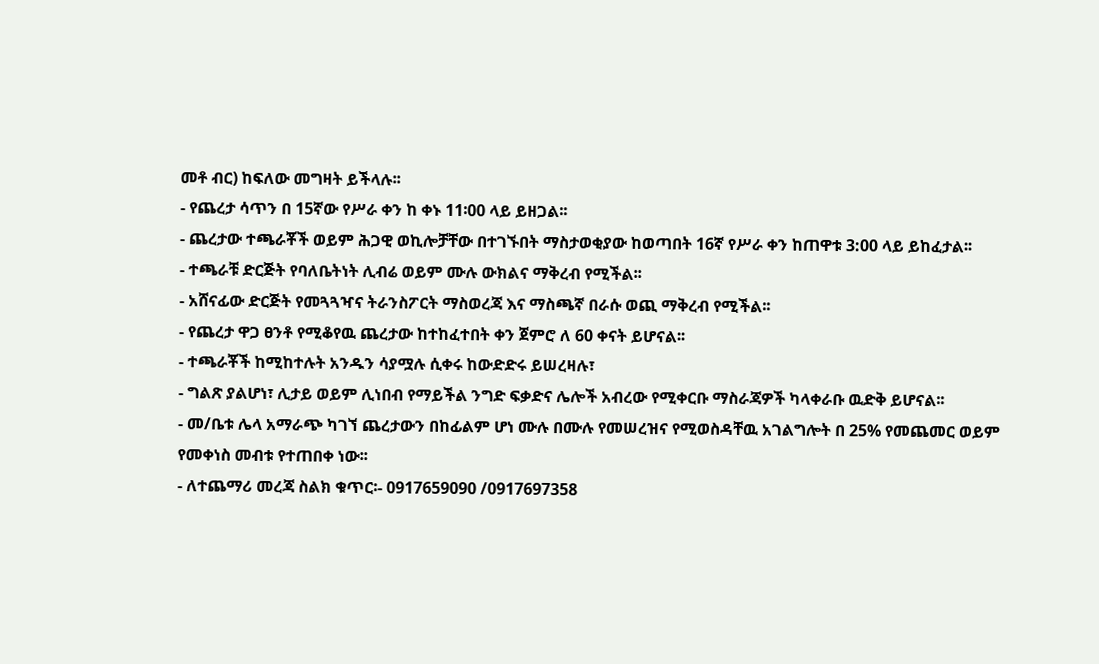መቶ ብር) ከፍለው መግዛት ይችላሉ፡፡
- የጨረታ ሳጥን በ 15ኛው የሥራ ቀን ከ ቀኑ 11፡00 ላይ ይዘጋል፡፡
- ጨረታው ተጫራቾች ወይም ሕጋዊ ወኪሎቻቸው በተገኙበት ማስታወቂያው ከወጣበት 16ኛ የሥራ ቀን ከጠዋቱ 3:00 ላይ ይከፈታል፡፡
- ተጫራቹ ድርጅት የባለቤትነት ሊብሬ ወይም ሙሉ ውክልና ማቅረብ የሚችል፡፡
- አሸናፊው ድርጅት የመጓጓዣና ትራንስፖርት ማስወረጃ እና ማስጫኛ በራሱ ወጪ ማቅረብ የሚችል፡፡
- የጨረታ ዋጋ ፀንቶ የሚቆየዉ ጨረታው ከተከፈተበት ቀን ጀምሮ ለ 60 ቀናት ይሆናል፡፡
- ተጫራቾች ከሚከተሉት አንዱን ሳያሟሉ ሲቀሩ ከውድድሩ ይሠረዛሉ፣
- ግልጽ ያልሆነ፣ ሊታይ ወይም ሊነበብ የማይችል ንግድ ፍቃድና ሌሎች አብረው የሚቀርቡ ማስራጃዎች ካላቀራቡ ዉድቅ ይሆናል፡፡
- መ/ቤቱ ሌላ አማራጭ ካገኘ ጨረታውን በከፊልም ሆነ ሙሉ በሙሉ የመሠረዝና የሚወስዳቸዉ አገልግሎት በ 25% የመጨመር ወይም የመቀነስ መብቱ የተጠበቀ ነው፡፡
- ለተጨማሪ መረጃ ስልክ ቁጥር፡- 0917659090 /0917697358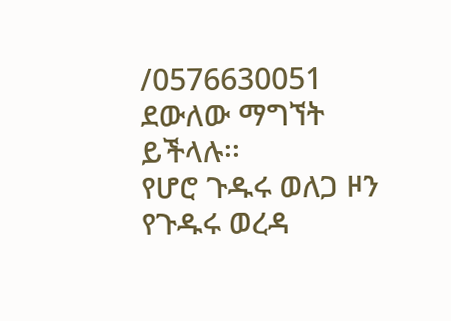/0576630051 ደውለው ማግኘት ይችላሉ፡፡
የሆሮ ጉዱሩ ወለጋ ዞን የጉዱሩ ወረዳ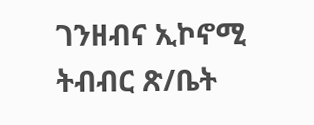ገንዘብና ኢኮኖሚ ትብብር ጽ/ቤት